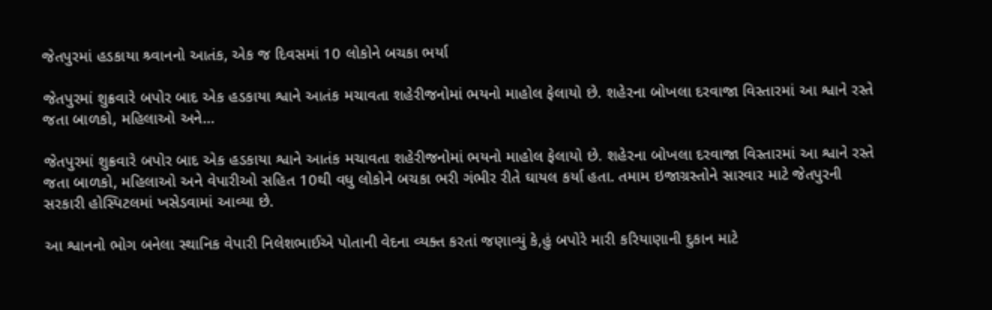જેતપુરમાં હડકાયા શ્ર્વાનનો આતંક, એક જ દિવસમાં 10 લોકોને બચકા ભર્યા

જેતપુરમાં શુક્રવારે બપોર બાદ એક હડકાયા શ્વાને આતંક મચાવતા શહેરીજનોમાં ભયનો માહોલ ફેલાયો છે. શહેરના બોખલા દરવાજા વિસ્તારમાં આ શ્વાને રસ્તે જતા બાળકો, મહિલાઓ અને…

જેતપુરમાં શુક્રવારે બપોર બાદ એક હડકાયા શ્વાને આતંક મચાવતા શહેરીજનોમાં ભયનો માહોલ ફેલાયો છે. શહેરના બોખલા દરવાજા વિસ્તારમાં આ શ્વાને રસ્તે જતા બાળકો, મહિલાઓ અને વેપારીઓ સહિત 10થી વધુ લોકોને બચકા ભરી ગંભીર રીતે ઘાયલ કર્યા હતા. તમામ ઇજાગ્રસ્તોને સારવાર માટે જેતપુરની સરકારી હોસ્પિટલમાં ખસેડવામાં આવ્યા છે.

આ શ્વાનનો ભોગ બનેલા સ્થાનિક વેપારી નિલેશભાઈએ પોતાની વેદના વ્યક્ત કરતાં જણાવ્યું કે,હું બપોરે મારી કરિયાણાની દુકાન માટે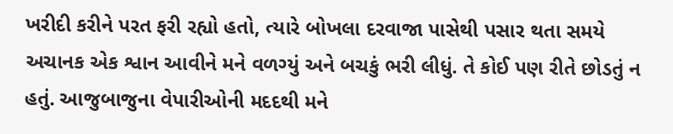ખરીદી કરીને પરત ફરી રહ્યો હતો, ત્યારે બોખલા દરવાજા પાસેથી પસાર થતા સમયે અચાનક એક શ્વાન આવીને મને વળગ્યું અને બચકું ભરી લીધું. તે કોઈ પણ રીતે છોડતું ન હતું. આજુબાજુના વેપારીઓની મદદથી મને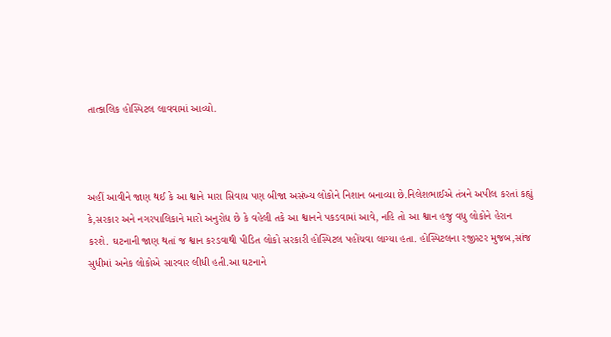તાત્કાલિક હોસ્પિટલ લાવવામાં આવ્યો.



અહીં આવીને જાણ થઈ કે આ શ્વાને મારા સિવાય પણ બીજા અસંખ્ય લોકોને નિશાન બનાવ્યા છે.નિલેશભાઈએ તંત્રને અપીલ કરતાં કહ્યું કે,સરકાર અને નગરપાલિકાને મારો અનુરોધ છે કે વહેલી તકે આ શ્વાનને પકડવામાં આવે, નહિ તો આ શ્વાન હજુ વધુ લોકોને હેરાન કરશે. ઘટનાની જાણ થતાં જ શ્વાન કરડવાથી પીડિત લોકો સરકારી હોસ્પિટલ પહોંચવા લાગ્યા હતા. હોસ્પિટલના રજીસ્ટર મુજબ,સાંજ સુધીમાં અનેક લોકોએ સારવાર લીધી હતી.આ ઘટનાને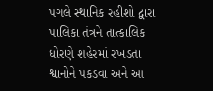પગલે સ્થાનિક રહીશો દ્વારા પાલિકા તંત્રને તાત્કાલિક ધોરણે શહેરમાં રખડતા શ્વાનોને પકડવા અને આ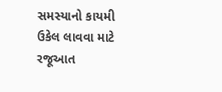સમસ્યાનો કાયમી ઉકેલ લાવવા માટે રજૂઆત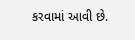કરવામાં આવી છે.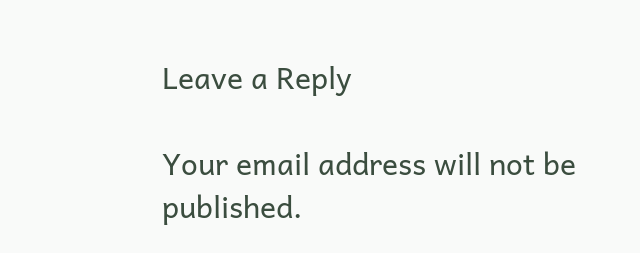Leave a Reply

Your email address will not be published.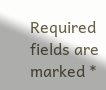Required fields are marked *